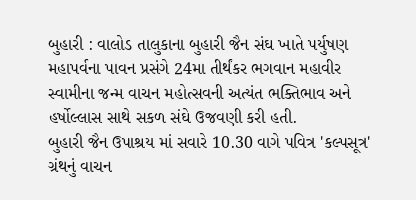બુહારી : વાલોડ તાલુકાના બુહારી જૈન સંઘ ખાતે પર્યુષણ મહાપર્વના પાવન પ્રસંગે 24મા તીર્થંકર ભગવાન મહાવીર સ્વામીના જન્મ વાચન મહોત્સવની અત્યંત ભક્તિભાવ અને હર્ષોલ્લાસ સાથે સકળ સંઘે ઉજવણી કરી હતી.
બુહારી જૈન ઉપાશ્રય માં સવારે 10.30 વાગે પવિત્ર 'કલ્પસૂત્ર' ગ્રંથનું વાચન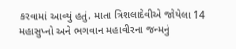કરવામાં આવ્યું હતું. માતા ત્રિશલાદેવીએ જોયેલા 14 મહાસુપ્નો અને ભગવાન મહાવીરના જન્મનું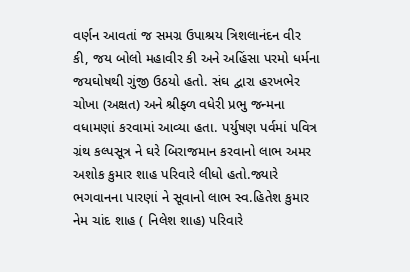વર્ણન આવતાં જ સમગ્ર ઉપાશ્રય ત્રિશલાનંદન વીર કી, જય બોલો મહાવીર કી અને અહિંસા પરમો ધર્મના જયઘોષથી ગુંજી ઉઠયો હતો. સંઘ દ્વારા હરખભેર ચોખા (અક્ષત) અને શ્રીફ્ળ વધેરી પ્રભુ જન્મના વધામણાં કરવામાં આવ્યા હતા. પર્યુષણ પર્વમાં પવિત્ર ગ્રંથ કલ્પસૂત્ર ને ઘરે બિરાજમાન કરવાનો લાભ અમર અશોક કુમાર શાહ પરિવારે લીધો હતો.જ્યારે ભગવાનના પારણાં ને સૂવાનો લાભ સ્વ.હિતેશ કુમાર નેમ ચાંદ શાહ ( નિલેશ શાહ) પરિવારે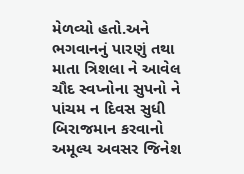મેળવ્યો હતો.અને ભગવાનનું પારણું તથા માતા ત્રિશલા ને આવેલ ચૌદ સ્વપ્નોના સુપનો ને પાંચમ ન દિવસ સુધી બિરાજમાન કરવાનો અમૂલ્ય અવસર જિનેશ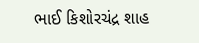ભાઈ કિશોરચંદ્ર શાહ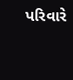પરિવારે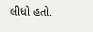લીધો હતો.